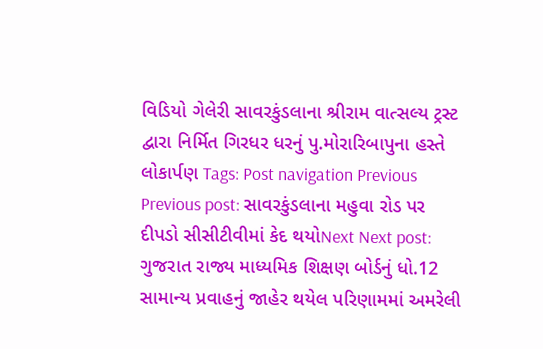વિડિયો ગેલેરી સાવરકુંડલાના શ્રીરામ વાત્સલ્ય ટ્રસ્ટ દ્વારા નિર્મિત ગિરધર ધરનું પુ.મોરારિબાપુના હસ્તે લોકાર્પણ Tags: Post navigation Previous Previous post: સાવરકુંડલાના મહુવા રોડ પર દીપડો સીસીટીવીમાં કેદ થયોNext Next post: ગુજરાત રાજ્ય માધ્યમિક શિક્ષણ બોર્ડનું ધો.12 સામાન્ય પ્રવાહનું જાહેર થયેલ પરિણામમાં અમરેલી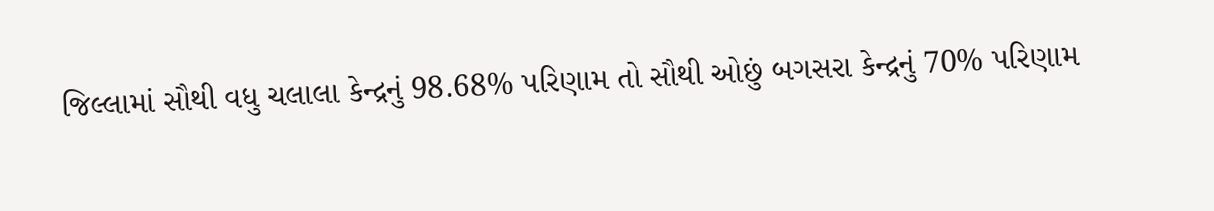જિલ્લામાં સૌથી વધુ ચલાલા કેન્દ્રનું 98.68% પરિણામ તો સૌથી ઓછું બગસરા કેન્દ્રનું 70% પરિણામ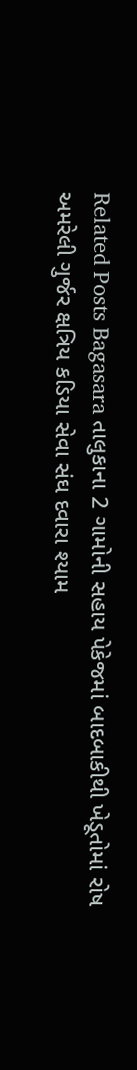Related Posts Bagasara તાલુકાના 2 ગામોની સહાય પેકેજમાં બાદબાકીથી ખેડૂતોમાં રોષ અમરેલી ગુર્જર ક્ષત્રિય કડિયા સેવા સંઘ દવારા શ્યામ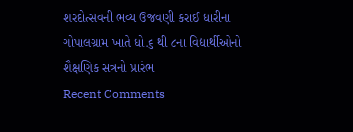શરદોત્સવની ભવ્ય ઉજવણી કરાઈ ધારીના ગોપાલગ્રામ ખાતે ધો.૬ થી ૮ના વિદ્યાર્થીઓનો શૈક્ષણિક સત્રનો પ્રારંભ
Recent Comments